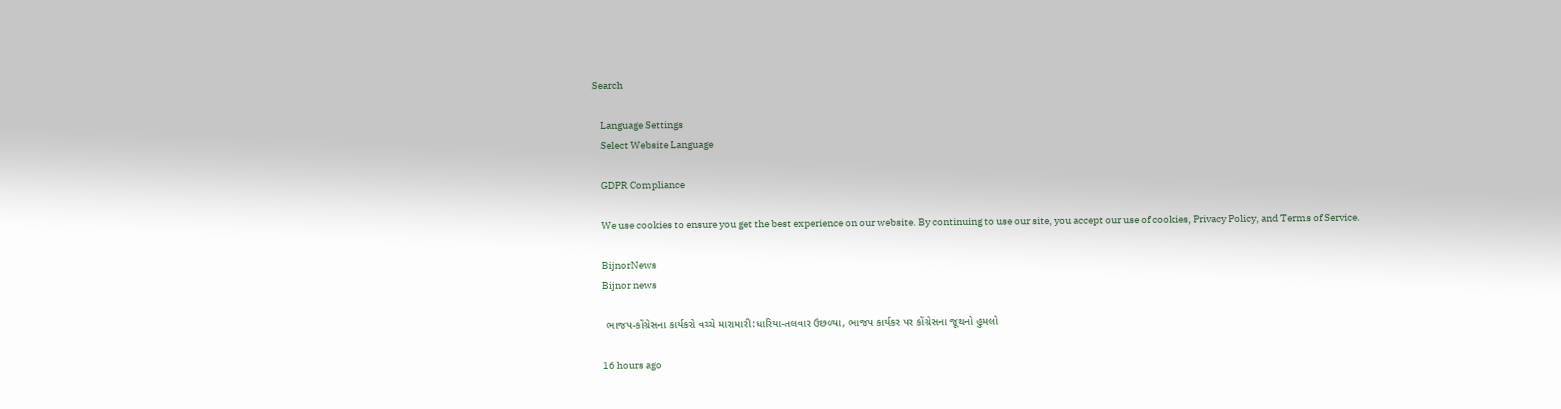Search

    Language Settings
    Select Website Language

    GDPR Compliance

    We use cookies to ensure you get the best experience on our website. By continuing to use our site, you accept our use of cookies, Privacy Policy, and Terms of Service.

    BijnorNews
    Bijnor news

    ભાજપ-કોંગ્રેસના કાર્યકરો વચ્ચે મારામારી:ધારિયા-તલવાર ઉછળ્યા, ભાજપ કાર્યકર પર કોંગ્રેસના જૂથનો હુમલો

    16 hours ago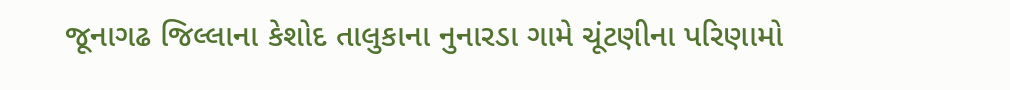જૂનાગઢ જિલ્લાના કેશોદ તાલુકાના નુનારડા ગામે ચૂંટણીના પરિણામો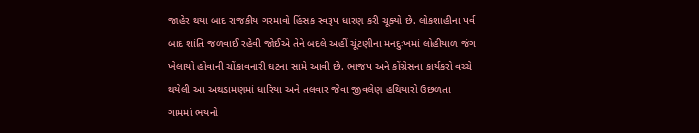જાહેર થયા બાદ રાજકીય ગરમાવો હિંસક સ્વરૂપ ધારણ કરી ચૂક્યો છે. લોકશાહીના પર્વ બાદ શાંતિ જળવાઈ રહેવી જોઈએ તેને બદલે અહીં ચૂંટણીના મનદુઃખમાં લોહીયાળ જંગ ખેલાયો હોવાની ચોંકાવનારી ઘટના સામે આવી છે. ભાજપ અને કોંગ્રેસના કાર્યકરો વચ્ચે થયેલી આ અથડામણમાં ધારિયા અને તલવાર જેવા જીવલેણ હથિયારો ઉછળતા ગામમાં ભયનો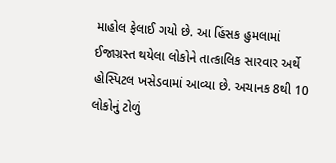માહોલ ફેલાઈ ગયો છે. આ હિંસક હુમલામાં ઈજાગ્રસ્ત થયેલા લોકોને તાત્કાલિક સારવાર અર્થે હોસ્પિટલ ખસેડવામાં આવ્યા છે. અચાનક 8થી 10 લોકોનું ટોળું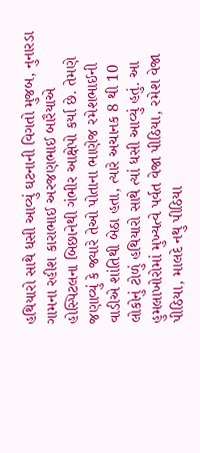હથિયારો સાથે ધસી આવ્યું ઘટનાની વિગતો મુજબ, નુનારડા ગામના રહીશ કારાભાઈ અરજણભાઈ બારૈયાએ હોસ્પિટલના બિછાનેથી ગંભીર આક્ષેપો કર્યા છે. તેમણે જણાવ્યું કે જ્યારે તેઓ પોતાના ભાણેજ રમેશભાઈની વાડીએ શાંતિથી બેઠા હતા, ત્યારે અચાનક 8 થી 10 લોકોનું ટોળું હથિયારો સાથે ત્યાં ધસી આવ્યું હતું. આ હુમલાખોરોમાં મુખ્યત્વે પર્વત વેજા પીઠિયા, રમેશ વેજા પીઠિયા, માલદે નથુ પીઠિયા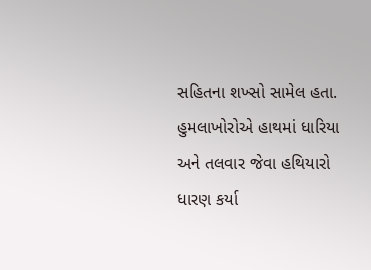સહિતના શખ્સો સામેલ હતા. હુમલાખોરોએ હાથમાં ધારિયા અને તલવાર જેવા હથિયારો ધારણ કર્યા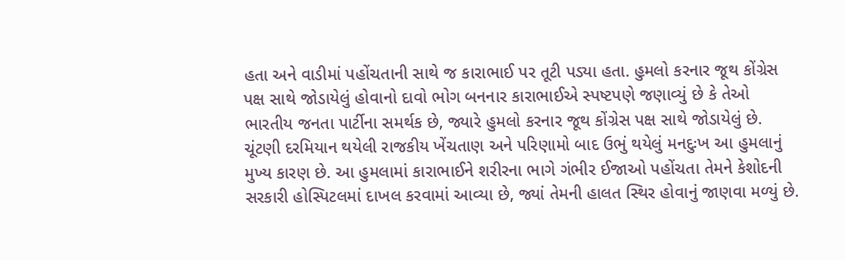હતા અને વાડીમાં પહોંચતાની સાથે જ કારાભાઈ પર તૂટી પડ્યા હતા. હુમલો કરનાર જૂથ કોંગ્રેસ પક્ષ સાથે જોડાયેલું હોવાનો દાવો ભોગ બનનાર કારાભાઈએ સ્પષ્ટપણે જણાવ્યું છે કે તેઓ ભારતીય જનતા પાર્ટીના સમર્થક છે, જ્યારે હુમલો કરનાર જૂથ કોંગ્રેસ પક્ષ સાથે જોડાયેલું છે. ચૂંટણી દરમિયાન થયેલી રાજકીય ખેંચતાણ અને પરિણામો બાદ ઉભું થયેલું મનદુઃખ આ હુમલાનું મુખ્ય કારણ છે. આ હુમલામાં કારાભાઈને શરીરના ભાગે ગંભીર ઈજાઓ પહોંચતા તેમને કેશોદની સરકારી હોસ્પિટલમાં દાખલ કરવામાં આવ્યા છે, જ્યાં તેમની હાલત સ્થિર હોવાનું જાણવા મળ્યું છે.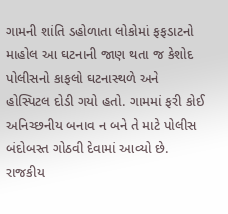ગામની શાંતિ ડહોળાતા લોકોમાં ફફડાટનો માહોલ આ ઘટનાની જાણ થતા જ કેશોદ પોલીસનો કાફલો ઘટનાસ્થળે અને હોસ્પિટલ દોડી ગયો હતો. ગામમાં ફરી કોઈ અનિચ્છનીય બનાવ ન બને તે માટે પોલીસ બંદોબસ્ત ગોઠવી દેવામાં આવ્યો છે. રાજકીય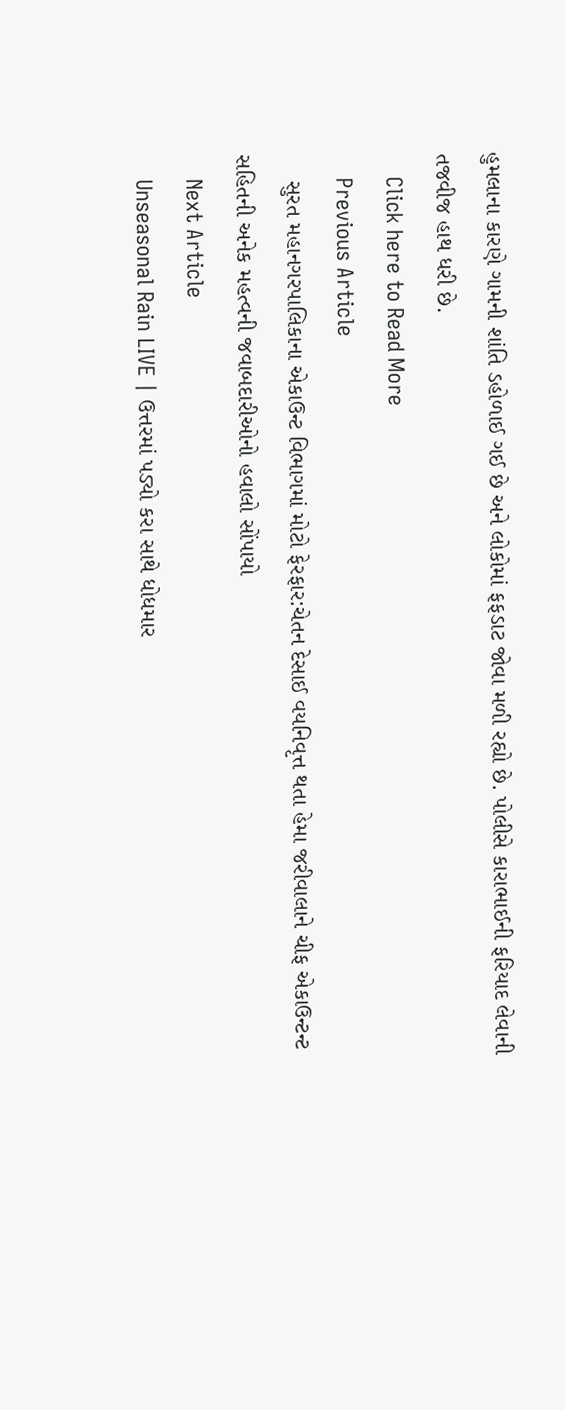હુમલાના કારણે ગામની શાંતિ ડહોળાઈ ગઈ છે અને લોકોમાં ફફડાટ જોવા મળી રહ્યો છે. પોલીસે કારાભાઈની ફરિયાદ લેવાની તજવીજ હાથ ધરી છે.
    Click here to Read More
    Previous Article
    સુરત મહાનગરપાલિકાના એકાઉન્ટ વિભાગમાં મોટો ફેરફાર:ચેતન દેસાઈ વયનિવૃત્ત થતા હેમા જરીવાલાને ચીફ એકાઉન્ટન્ટ સહિતની અનેક મહત્વની જવાબદારીઓનો હવાલો સોંપાયો
    Next Article
    Unseasonal Rain LIVE | ઉત્તરમાં પડ્યો કરા સાથે ધોધમાર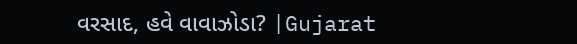વરસાદ, હવે વાવાઝોડા? |Gujarat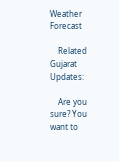Weather Forecast

    Related Gujarat Updates:

    Are you sure? You want to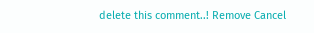delete this comment..! Remove Cancel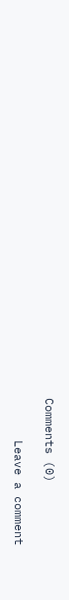Comments (0)

      Leave a comment